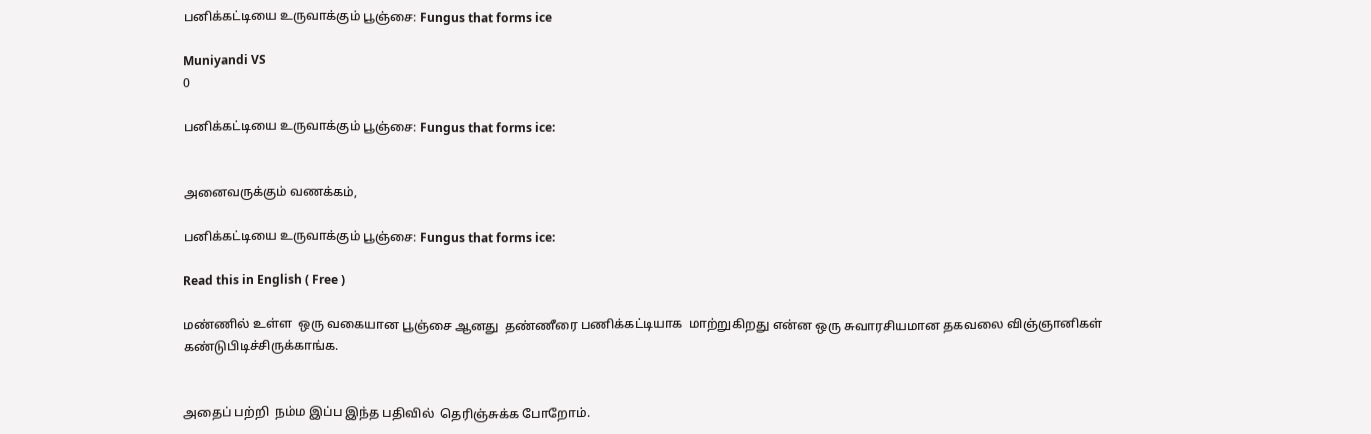பனிக்கட்டியை உருவாக்கும் பூஞ்சை: Fungus that forms ice

Muniyandi VS
0

பனிக்கட்டியை உருவாக்கும் பூஞ்சை: Fungus that forms ice:


அனைவருக்கும் வணக்கம்,

பனிக்கட்டியை உருவாக்கும் பூஞ்சை: Fungus that forms ice:

Read this in English ( Free )

மண்ணில் உள்ள  ஒரு வகையான பூஞ்சை ஆனது  தண்ணீரை பணிக்கட்டியாக  மாற்றுகிறது என்ன ஒரு சுவாரசியமான தகவலை விஞ்ஞானிகள் கண்டுபிடிச்சிருக்காங்க.


அதைப் பற்றி  நம்ம இப்ப இந்த பதிவில்  தெரிஞ்சுக்க போறோம்.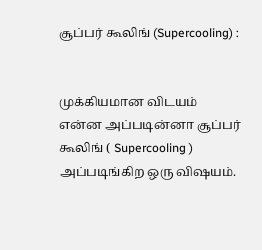சூப்பர் கூலிங் (Supercooling) :


முக்கியமான விடயம் என்ன அப்படின்னா சூப்பர் கூலிங் ( Supercooling )  அப்படிங்கிற ஒரு விஷயம்.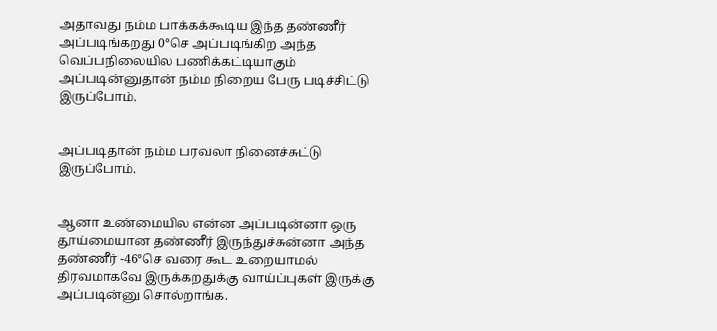அதாவது நம்ம பாக்கக்கூடிய இந்த தண்ணீர் அப்படிங்கறது 0°செ அப்படிங்கிற அந்த வெப்பநிலையில பணிக்கட்டியாகும் அப்படின்னுதான் நம்ம நிறைய பேரு படிச்சிட்டு இருப்போம்.


அப்படிதான் நம்ம பரவலா நினைச்சுட்டு இருப்போம்.


ஆனா உண்மையில என்ன அப்படின்னா ஒரு தூய்மையான தண்ணீர் இருந்துச்சுன்னா அந்த தண்ணீர் -46°செ வரை கூட உறையாமல் திரவமாகவே இருக்கறதுக்கு வாய்ப்புகள் இருக்கு அப்படின்னு சொல்றாங்க.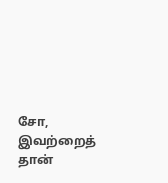சோ, இவற்றைத் தான்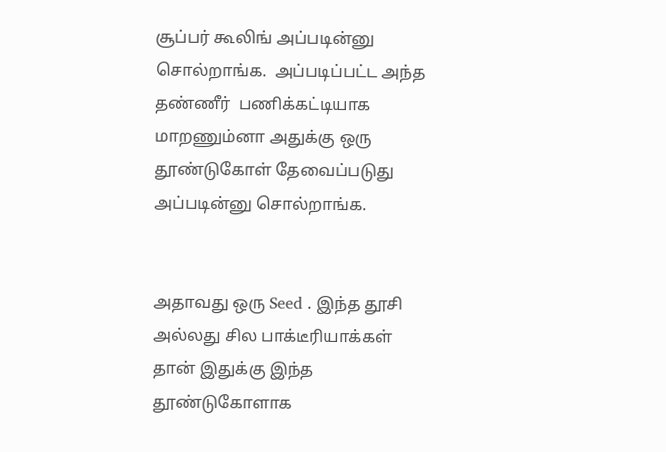சூப்பர் கூலிங் அப்படின்னு சொல்றாங்க.  அப்படிப்பட்ட அந்த தண்ணீர்  பணிக்கட்டியாக மாறணும்னா அதுக்கு ஒரு தூண்டுகோள் தேவைப்படுது அப்படின்னு சொல்றாங்க.


அதாவது ஒரு Seed . இந்த தூசி அல்லது சில பாக்டீரியாக்கள் தான் இதுக்கு இந்த தூண்டுகோளாக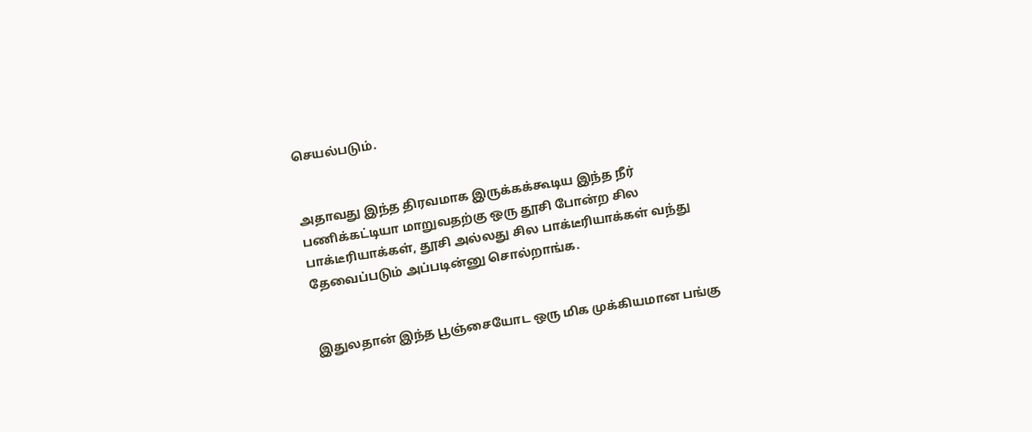செயல்படும்.


அதாவது இந்த திரவமாக இருக்கக்கூடிய இந்த நீர் பணிக்கட்டியா மாறுவதற்கு ஒரு தூசி போன்ற சில பாக்டீரியாக்கள், தூசி அல்லது சில பாக்டீரியாக்கள் வந்து தேவைப்படும் அப்படின்னு சொல்றாங்க.


இதுலதான் இந்த பூஞ்சையோட ஒரு மிக முக்கியமான பங்கு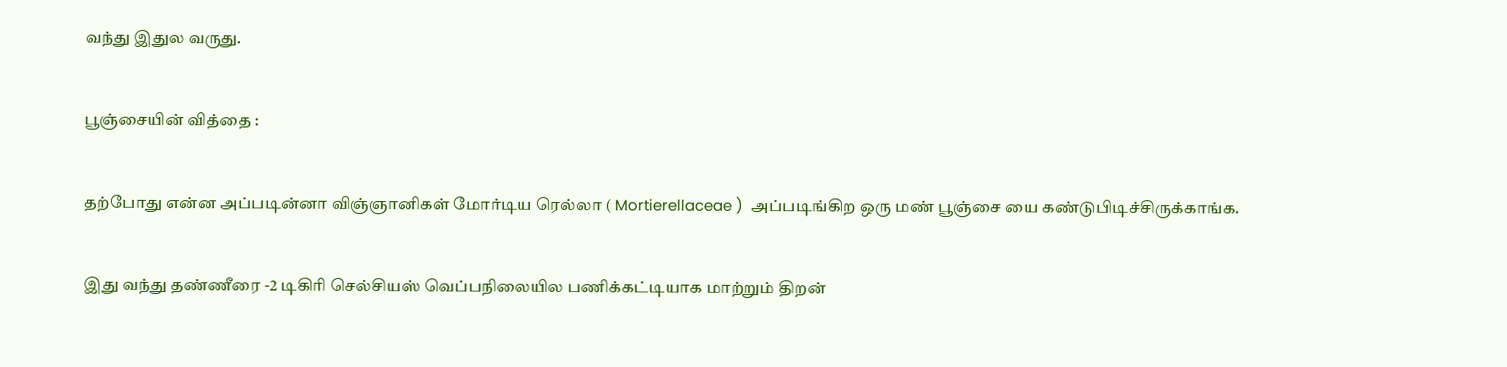வந்து இதுல வருது.


பூஞ்சையின் வித்தை :


தற்போது என்ன அப்படின்னா விஞ்ஞானிகள் மோர்டிய ரெல்லா ( Mortierellaceae )  அப்படிங்கிற ஒரு மண் பூஞ்சை யை கண்டுபிடிச்சிருக்காங்க.


இது வந்து தண்ணீரை -2 டிகிரி செல்சியஸ் வெப்பநிலையில பணிக்கட்டியாக மாற்றும் திறன்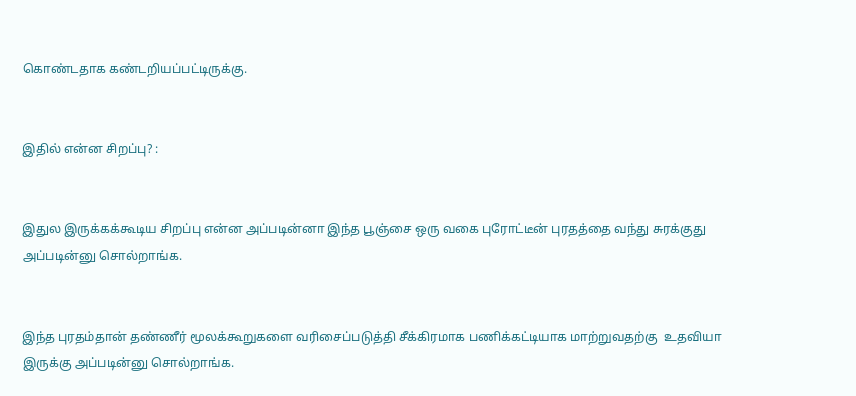கொண்டதாக கண்டறியப்பட்டிருக்கு.


இதில் என்ன சிறப்பு? :


இதுல இருக்கக்கூடிய சிறப்பு என்ன அப்படின்னா இந்த பூஞ்சை ஒரு வகை புரோட்டீன் புரதத்தை வந்து சுரக்குது அப்படின்னு சொல்றாங்க.


இந்த புரதம்தான் தண்ணீர் மூலக்கூறுகளை வரிசைப்படுத்தி சீக்கிரமாக பணிக்கட்டியாக மாற்றுவதற்கு  உதவியா இருக்கு அப்படின்னு சொல்றாங்க.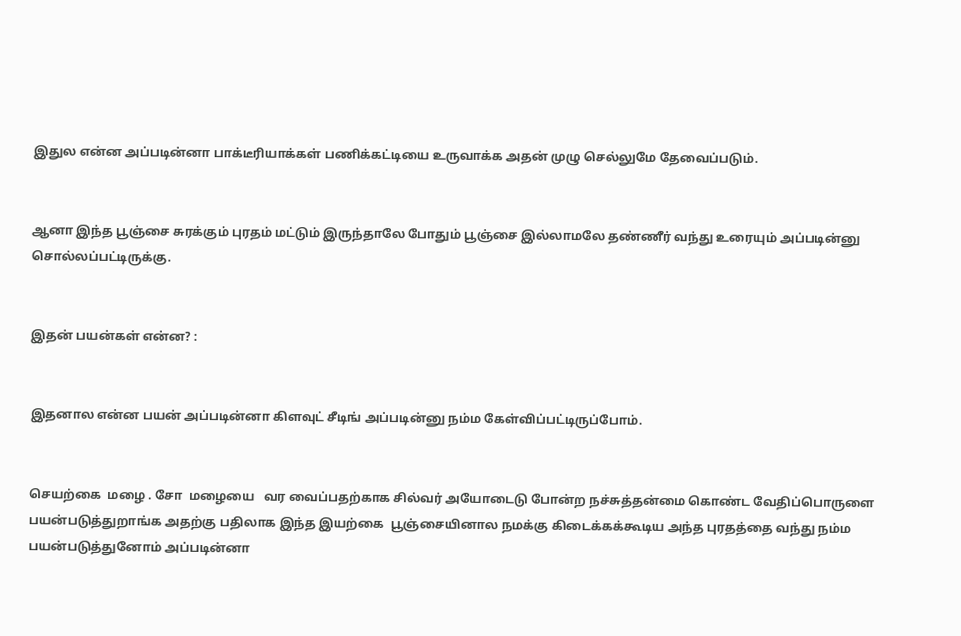இதுல என்ன அப்படின்னா பாக்டீரியாக்கள் பணிக்கட்டியை உருவாக்க அதன் முழு செல்லுமே தேவைப்படும்.


ஆனா இந்த பூஞ்சை சுரக்கும் புரதம் மட்டும் இருந்தாலே போதும் பூஞ்சை இல்லாமலே தண்ணீர் வந்து உரையும் அப்படின்னு சொல்லப்பட்டிருக்கு.


இதன் பயன்கள் என்ன? :


இதனால என்ன பயன் அப்படின்னா கிளவுட் சீடிங் அப்படின்னு நம்ம கேள்விப்பட்டிருப்போம்.


செயற்கை  மழை . சோ  மழையை   வர வைப்பதற்காக சில்வர் அயோடைடு போன்ற நச்சுத்தன்மை கொண்ட வேதிப்பொருளை  பயன்படுத்துறாங்க அதற்கு பதிலாக இந்த இயற்கை  பூஞ்சையினால நமக்கு கிடைக்கக்கூடிய அந்த புரதத்தை வந்து நம்ம பயன்படுத்துனோம் அப்படின்னா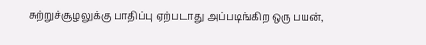சுற்றுச்சூழலுக்கு பாதிப்பு ஏற்படாது அப்படிங்கிற ஒரு பயன்,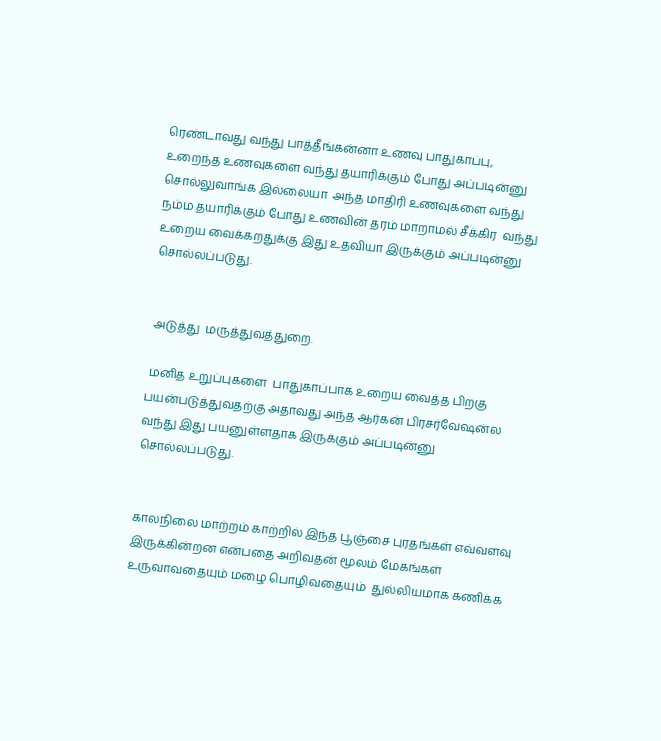ரெண்டாவது வந்து பாத்தீங்கன்னா உணவு பாதுகாப்பு, உறைந்த உணவுகளை வந்து தயாரிக்கும் போது அப்படின்னு சொல்லுவாங்க இல்லையா  அந்த மாதிரி உணவுகளை வந்து நம்ம தயாரிக்கும் போது உணவின் தரம் மாறாமல் சீக்கிர  வந்து உறைய வைக்கறதுக்கு இது உதவியா இருக்கும் அப்படின்னு சொல்லப்படுது.


 அடுத்து  மருத்துவத்துறை.

 மனித உறுப்புகளை  பாதுகாப்பாக உறைய வைத்த பிறகு பயன்படுத்துவதற்கு அதாவது அந்த ஆர்கன் பிரசர்வேஷன்ல வந்து இது பயனுள்ளதாக இருக்கும் அப்படின்னு சொல்லப்படுது.


காலநிலை மாற்றம் காற்றில் இந்த பூஞ்சை புரதங்கள் எவ்வளவு இருக்கின்றன என்பதை அறிவதன் மூலம் மேகங்கள் உருவாவதையும் மழை பொழிவதையும்  துல்லியமாக கணிக்க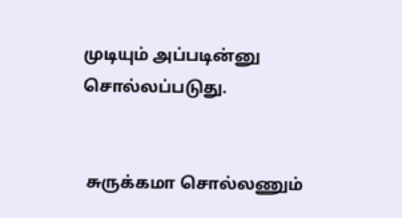முடியும் அப்படின்னு சொல்லப்படுது.


 சுருக்கமா சொல்லணும்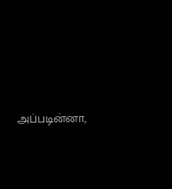அப்படின்னா,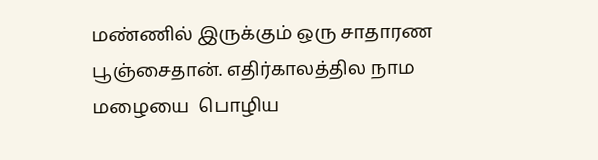மண்ணில் இருக்கும் ஒரு சாதாரண பூஞ்சைதான். எதிர்காலத்தில நாம மழையை  பொழிய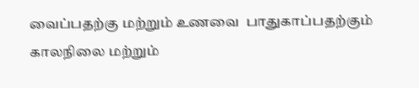வைப்பதற்கு மற்றும் உணவை  பாதுகாப்பதற்கும் காலநிலை மற்றும்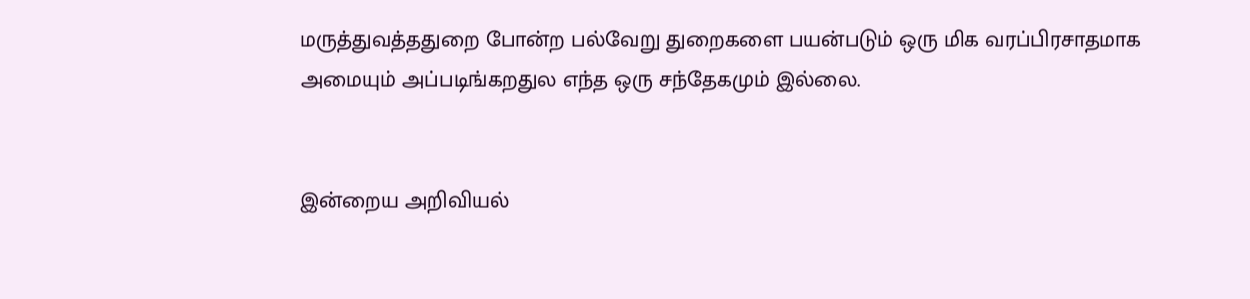மருத்துவத்ததுறை போன்ற பல்வேறு துறைகளை பயன்படும் ஒரு மிக வரப்பிரசாதமாக அமையும் அப்படிங்கறதுல எந்த ஒரு சந்தேகமும் இல்லை.


இன்றைய அறிவியல்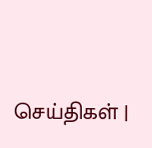செய்திகள் |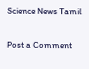Science News Tamil

Post a Comment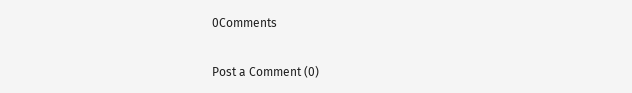0Comments

Post a Comment (0)